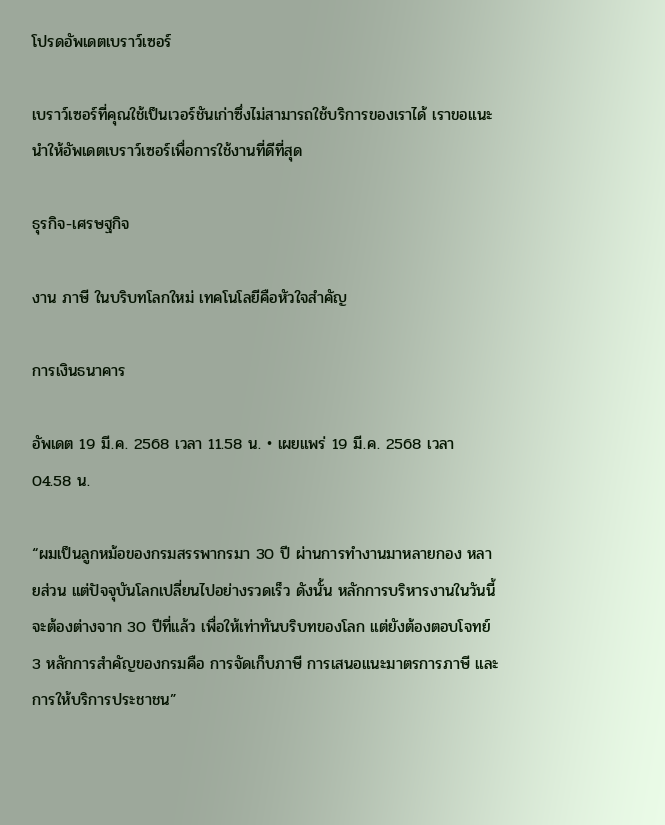โปรดอัพเดตเบราว์เซอร์

เบราว์เซอร์ที่คุณใช้เป็นเวอร์ชันเก่าซึ่งไม่สามารถใช้บริการของเราได้ เราขอแนะนำให้อัพเดตเบราว์เซอร์เพื่อการใช้งานที่ดีที่สุด

ธุรกิจ-เศรษฐกิจ

งาน ภาษี ในบริบทโลกใหม่ เทคโนโลยีคือหัวใจสำคัญ

การเงินธนาคาร

อัพเดต 19 มี.ค. 2568 เวลา 11.58 น. • เผยแพร่ 19 มี.ค. 2568 เวลา 04.58 น.

“ผมเป็นลูกหม้อของกรมสรรพากรมา 30 ปี ผ่านการทำงานมาหลายกอง หลายส่วน แต่ปัจจุบันโลกเปลี่ยนไปอย่างรวดเร็ว ดังนั้น หลักการบริหารงานในวันนี้จะต้องต่างจาก 30 ปีที่แล้ว เพื่อให้เท่าทันบริบทของโลก แต่ยังต้องตอบโจทย์ 3 หลักการสำคัญของกรมคือ การจัดเก็บภาษี การเสนอแนะมาตรการภาษี และ การให้บริการประชาชน”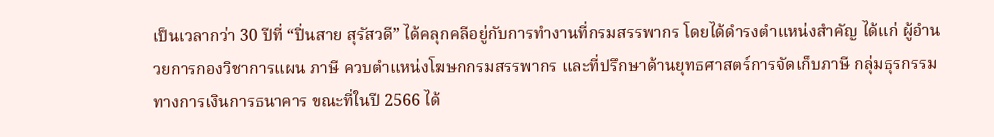เป็นเวลากว่า 30 ปีที่ “ปิ่นสาย สุรัสวดี” ได้คลุกคลีอยู่กับการทำงานที่กรมสรรพากร โดยได้ดำรงตำแหน่งสำคัญ ได้แก่ ผู้อำนวยการกองวิชาการแผน ภาษี ควบตำแหน่งโฆษกกรมสรรพากร และที่ปรึกษาด้านยุทธศาสตร์การจัดเก็บภาษี กลุ่มธุรกรรมทางการเงินการธนาคาร ขณะที่ในปี 2566 ได้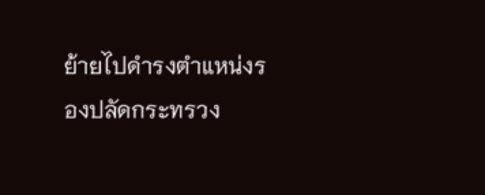ย้ายไปดำรงตำแหน่งรองปลัดกระทรวง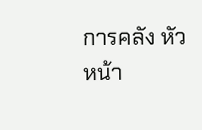การคลัง หัวหน้า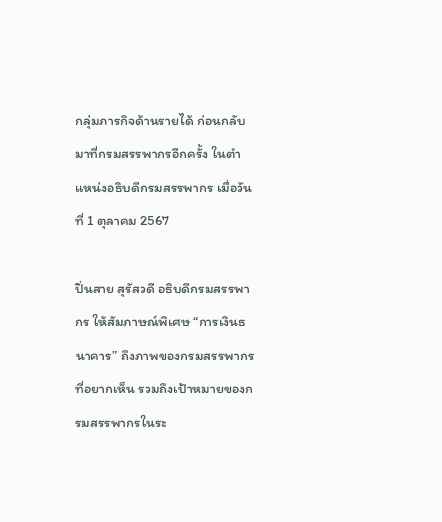กลุ่มภารกิจด้านรายได้ ก่อนกลับมาที่กรมสรรพากรอีกครั้ง ในตำแหน่งอธิบดีกรมสรรพากร เมื่อวันที่ 1 ตุลาคม 2567

ปิ่นสาย สุรัสวดี อธิบดีกรมสรรพากร ให้สัมภาษณ์พิเศษ “การเงินธนาคาร” ถึงภาพของกรมสรรพากรที่อยากเห็น รวมถึงเป้าหมายของกรมสรรพากรในระ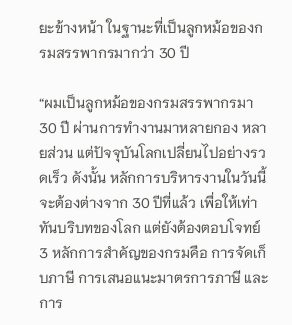ยะข้างหน้า ในฐานะที่เป็นลูกหม้อของกรมสรรพากรมากว่า 30 ปี

“ผมเป็นลูกหม้อของกรมสรรพากรมา 30 ปี ผ่านการทำงานมาหลายกอง หลายส่วน แต่ปัจจุบันโลกเปลี่ยนไปอย่างรวดเร็ว ดังนั้น หลักการบริหารงานในวันนี้จะต้องต่างจาก 30 ปีที่แล้ว เพื่อให้เท่าทันบริบทของโลก แต่ยังต้องตอบโจทย์ 3 หลักการสำคัญของกรมคือ การจัดเก็บภาษี การเสนอแนะมาตรการภาษี และการ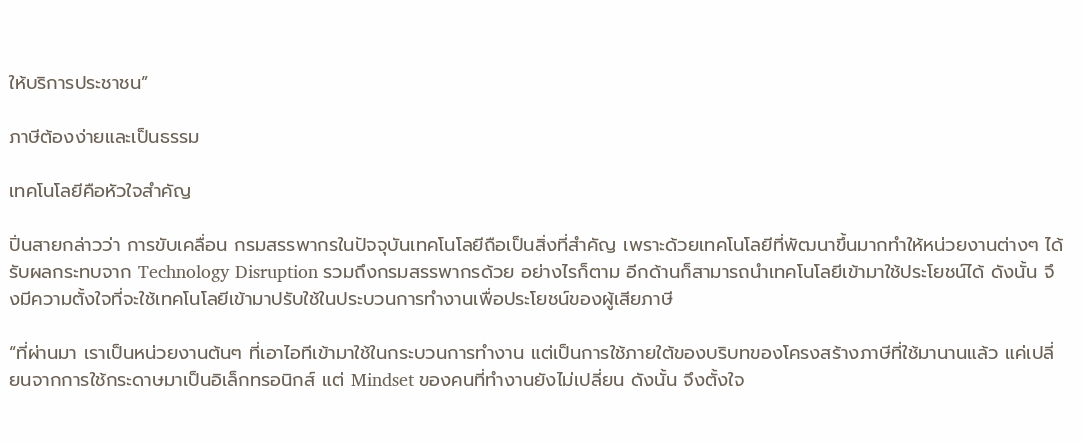ให้บริการประชาชน”

ภาษีต้องง่ายและเป็นธรรม

เทคโนโลยีคือหัวใจสำคัญ

ปิ่นสายกล่าวว่า การขับเคลื่อน กรมสรรพากรในปัจจุบันเทคโนโลยีถือเป็นสิ่งที่สำคัญ เพราะด้วยเทคโนโลยีที่พัฒนาขึ้นมากทำให้หน่วยงานต่างๆ ได้รับผลกระทบจาก Technology Disruption รวมถึงกรมสรรพากรด้วย อย่างไรก็ตาม อีกด้านก็สามารถนำเทคโนโลยีเข้ามาใช้ประโยชน์ได้ ดังนั้น จึงมีความตั้งใจที่จะใช้เทคโนโลยีเข้ามาปรับใช้ในประบวนการทำงานเพื่อประโยชน์ของผู้เสียภาษี

“ที่ผ่านมา เราเป็นหน่วยงานต้นๆ ที่เอาไอทีเข้ามาใช้ในกระบวนการทำงาน แต่เป็นการใช้ภายใต้ของบริบทของโครงสร้างภาษีที่ใช้มานานแล้ว แค่เปลี่ยนจากการใช้กระดาษมาเป็นอิเล็กทรอนิกส์ แต่ Mindset ของคนที่ทำงานยังไม่เปลี่ยน ดังนั้น จึงตั้งใจ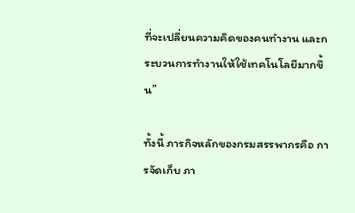ที่จะเปลี่ยนความคิดของคนทำงาน และกระบวนการทำงานให้ใช้เทคโนโลยีมากขึ้น”

ทั้งนี้ ภารกิจหลักของกรมสรรพากรคือ การจัดเก็บ ภา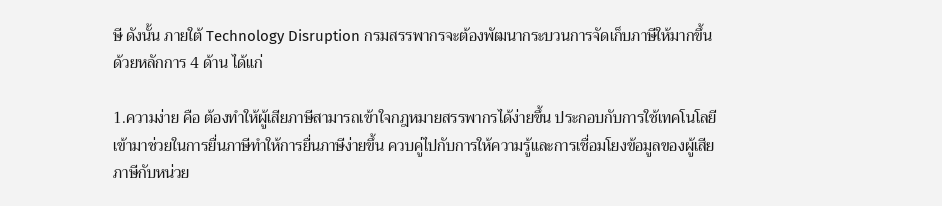ษี ดังนั้น ภายใต้ Technology Disruption กรมสรรพากรจะต้องพัฒนากระบวนการจัดเก็บภาษีให้มากขึ้น ด้วยหลักการ 4 ด้าน ได้แก่

1.ความง่าย คือ ต้องทำให้ผู้เสียภาษีสามารถเข้าใจกฎหมายสรรพากรได้ง่ายขึ้น ประกอบกับการใช้เทคโนโลยีเข้ามาช่วยในการยื่นภาษีทำให้การยื่นภาษีง่ายขึ้น ควบคู่ไปกับการให้ความรู้และการเชื่อมโยงข้อมูลของผู้เสียภาษีกับหน่วย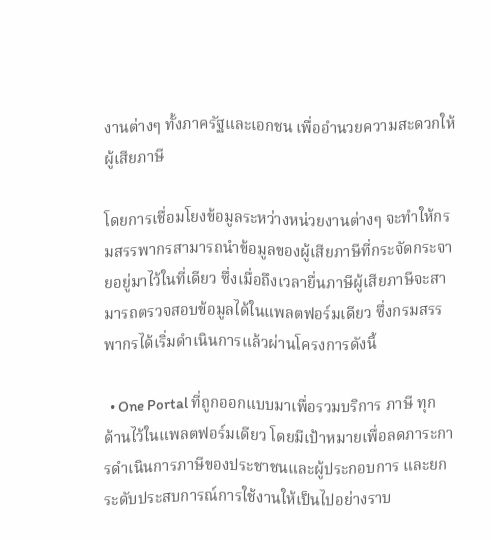งานต่างๆ ทั้งภาครัฐและเอกชน เพื่ออำนวยความสะดวกให้ผู้เสียภาษี

โดยการเชื่อมโยงข้อมูลระหว่างหน่วยงานต่างๆ จะทำให้กรมสรรพากรสามารถนำข้อมูลของผู้เสียภาษีที่กระจัดกระจายอยู่มาไว้ในที่เดียว ซึ่งเมื่อถึงเวลายื่นภาษีผู้เสียภาษีจะสามารถตรวจสอบข้อมูลได้ในแพลตฟอร์มเดียว ซึ่งกรมสรรพากรได้เริ่มดำเนินการแล้วผ่านโครงการดังนี้

  • One Portal ที่ถูกออกแบบมาเพื่อรวมบริการ ภาษี ทุกด้านไว้ในแพลตฟอร์มเดียว โดยมีเป้าหมายเพื่อลดภาระการดำเนินการภาษีของประชาชนและผู้ประกอบการ และยกระดับประสบการณ์การใช้งานให้เป็นไปอย่างราบ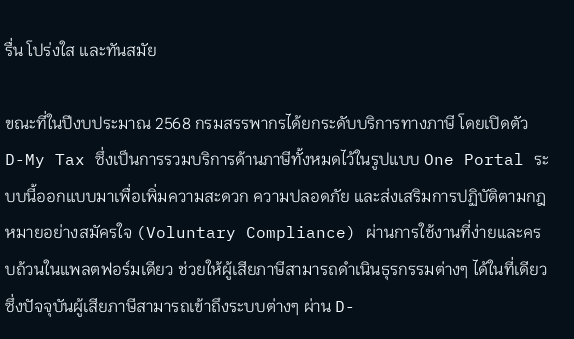รื่น โปร่งใส และทันสมัย

ขณะที่ในปีงบประมาณ 2568 กรมสรรพากรได้ยกระดับบริการทางภาษี โดยเปิดตัว D-My Tax ซึ่งเป็นการรวมบริการด้านภาษีทั้งหมดไว้ในรูปแบบ One Portal ระบบนี้ออกแบบมาเพื่อเพิ่มความสะดวก ความปลอดภัย และส่งเสริมการปฏิบัติตามกฎหมายอย่างสมัครใจ (Voluntary Compliance) ผ่านการใช้งานที่ง่ายและครบถ้วนในแพลตฟอร์มเดียว ช่วยให้ผู้เสียภาษีสามารถดำเนินธุรกรรมต่างๆ ได้ในที่เดียว ซึ่งปัจจุบันผู้เสียภาษีสามารถเข้าถึงระบบต่างๆ ผ่าน D-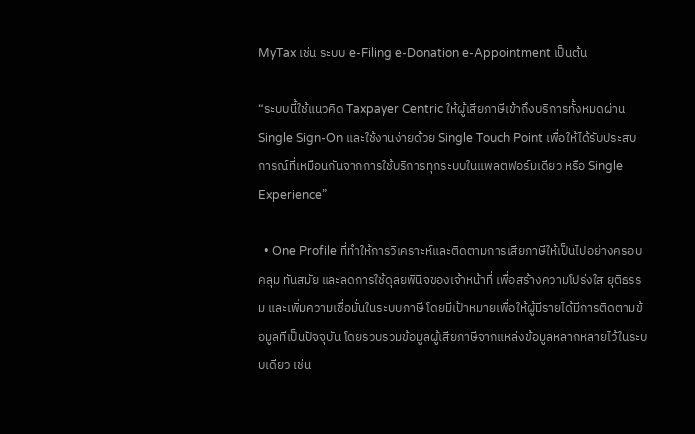MyTax เช่น ระบบ e-Filing e-Donation e-Appointment เป็นต้น

“ระบบนี้ใช้แนวคิด Taxpayer Centric ให้ผู้เสียภาษีเข้าถึงบริการทั้งหมดผ่าน Single Sign-On และใช้งานง่ายด้วย Single Touch Point เพื่อให้ได้รับประสบการณ์ที่เหมือนกันจากการใช้บริการทุกระบบในแพลตฟอร์มเดียว หรือ Single Experience”

  • One Profile ที่ทำให้การวิเคราะห์และติดตามการเสียภาษีให้เป็นไปอย่างครอบคลุม ทันสมัย และลดการใช้ดุลยพินิจของเจ้าหน้าที่ เพื่อสร้างความโปร่งใส ยุติธรรม และเพิ่มความเชื่อมั่นในระบบภาษี โดยมีเป้าหมายเพื่อให้ผู้มีรายได้มีการติดตามข้อมูลทีเป็นปัจจุบัน โดยรวบรวมข้อมูลผู้เสียภาษีจากแหล่งข้อมูลหลากหลายไว้ในระบบเดียว เช่น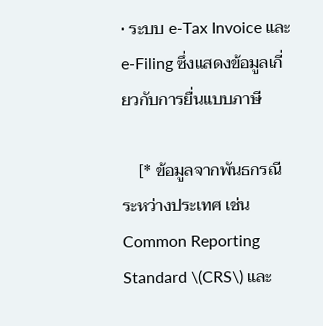• ระบบ e-Tax Invoice และ e-Filing ซึ่งแสดงข้อมูลเกี่ยวกับการยื่นแบบภาษี

    [* ข้อมูลจากพันธกรณีระหว่างประเทศ เช่น Common Reporting Standard \(CRS\) และ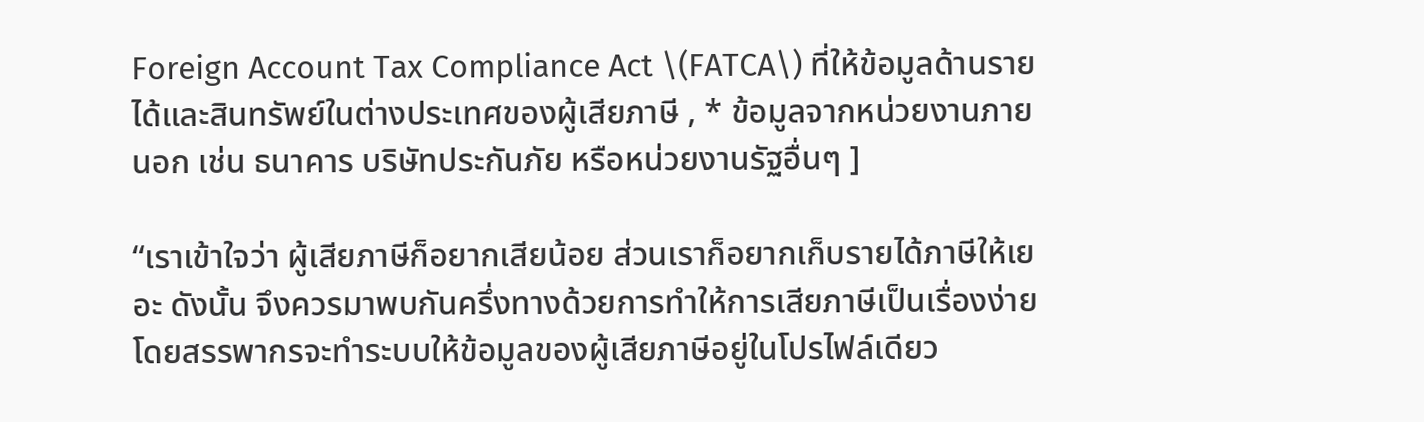Foreign Account Tax Compliance Act \(FATCA\) ที่ให้ข้อมูลด้านรายได้และสินทรัพย์ในต่างประเทศของผู้เสียภาษี , * ข้อมูลจากหน่วยงานภายนอก เช่น ธนาคาร บริษัทประกันภัย หรือหน่วยงานรัฐอื่นๆ ]

“เราเข้าใจว่า ผู้เสียภาษีก็อยากเสียน้อย ส่วนเราก็อยากเก็บรายได้ภาษีให้เยอะ ดังนั้น จึงควรมาพบกันครึ่งทางด้วยการทำให้การเสียภาษีเป็นเรื่องง่าย โดยสรรพากรจะทำระบบให้ข้อมูลของผู้เสียภาษีอยู่ในโปรไฟล์เดียว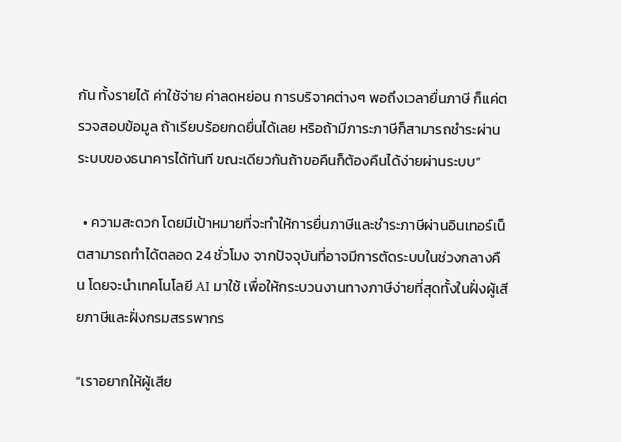กัน ทั้งรายได้ ค่าใช้จ่าย ค่าลดหย่อน การบริจาคต่างๆ พอถึงเวลายื่นภาษี ก็แค่ตรวจสอบข้อมูล ถ้าเรียบร้อยกดยื่นได้เลย หริอถ้ามีภาระภาษีก็สามารถชำระผ่านระบบของธนาคารได้ทันที ขณะเดียวกันถ้าขอคืนก็ต้องคืนได้ง่ายผ่านระบบ”

  • ความสะดวก โดยมีเป้าหมายที่จะทำให้การยื่นภาษีและชำระภาษีผ่านอินเทอร์เน็ตสามารถทำได้ตลอด 24 ชั่วโมง จากปัจจุบันที่อาจมีการตัดระบบในช่วงกลางคืน โดยจะนำเทคโนโลยี AI มาใช้ เพื่อให้กระบวนงานทางภาษีง่ายที่สุดทั้งในฝั่งผู้เสียภาษีและฝั่งกรมสรรพากร

“เราอยากให้ผู้เสีย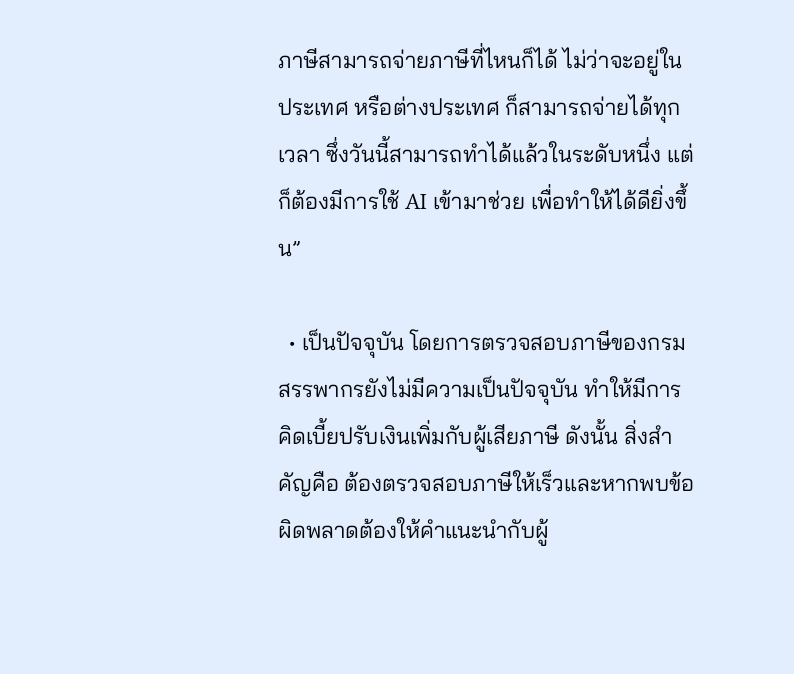ภาษีสามารถจ่ายภาษีที่ไหนก็ได้ ไม่ว่าจะอยู่ในประเทศ หรือต่างประเทศ ก็สามารถจ่ายได้ทุกเวลา ซึ่งวันนี้สามารถทำได้แล้วในระดับหนึ่ง แต่ก็ต้องมีการใช้ AI เข้ามาช่วย เพื่อทำให้ได้ดียิ่งขึ้น”

  • เป็นปัจจุบัน โดยการตรวจสอบภาษีของกรมสรรพากรยังไม่มีความเป็นปัจจุบัน ทำให้มีการคิดเบี้ยปรับเงินเพิ่มกับผู้เสียภาษี ดังนั้น สิ่งสำคัญคือ ต้องตรวจสอบภาษีให้เร็วและหากพบข้อผิดพลาดต้องให้คำแนะนำกับผู้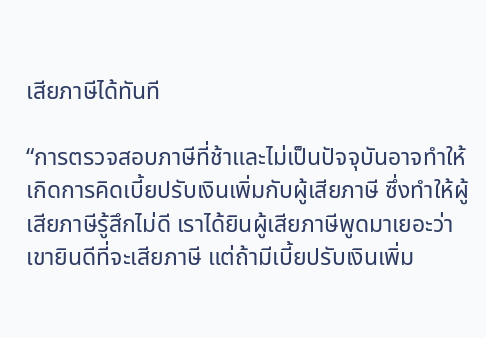เสียภาษีได้ทันที

“การตรวจสอบภาษีที่ช้าและไม่เป็นปัจจุบันอาจทำให้เกิดการคิดเบี้ยปรับเงินเพิ่มกับผู้เสียภาษี ซึ่งทำให้ผู้เสียภาษีรู้สึกไม่ดี เราได้ยินผู้เสียภาษีพูดมาเยอะว่าเขายินดีที่จะเสียภาษี แต่ถ้ามีเบี้ยปรับเงินเพิ่ม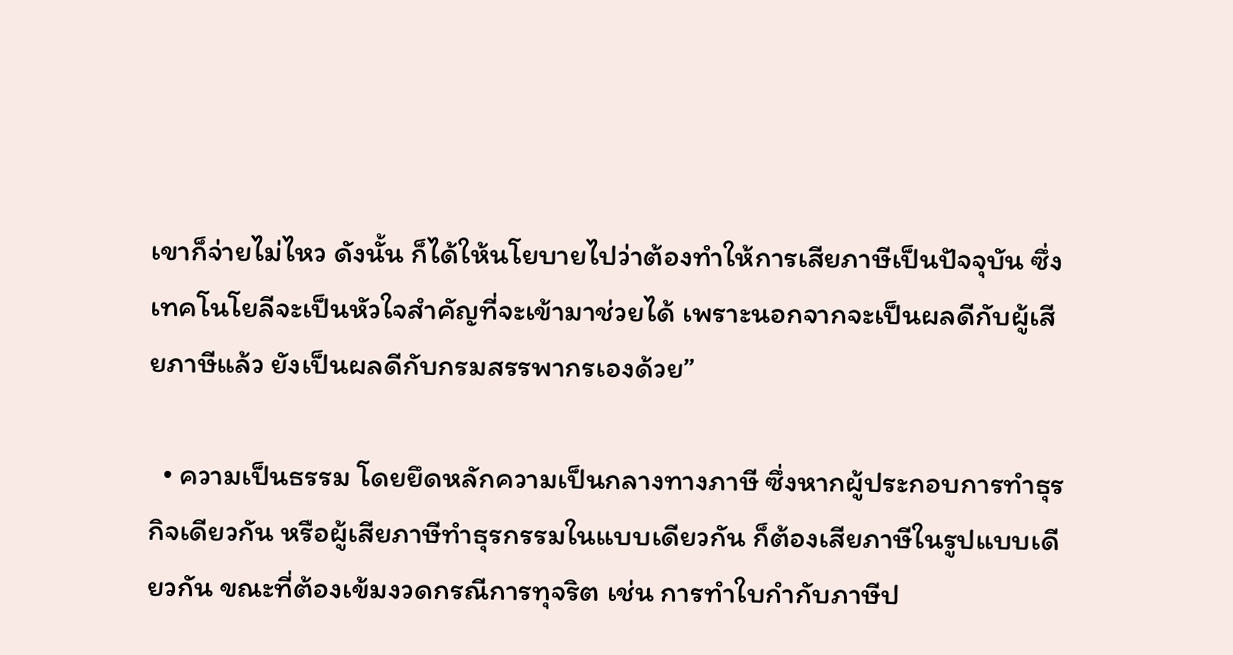เขาก็จ่ายไม่ไหว ดังนั้น ก็ได้ให้นโยบายไปว่าต้องทำให้การเสียภาษีเป็นปัจจุบัน ซึ่งเทคโนโยลีจะเป็นหัวใจสำคัญที่จะเข้ามาช่วยได้ เพราะนอกจากจะเป็นผลดีกับผู้เสียภาษีแล้ว ยังเป็นผลดีกับกรมสรรพากรเองด้วย”

  • ความเป็นธรรม โดยยึดหลักความเป็นกลางทางภาษี ซึ่งหากผู้ประกอบการทำธุรกิจเดียวกัน หรือผู้เสียภาษีทำธุรกรรมในแบบเดียวกัน ก็ต้องเสียภาษีในรูปแบบเดียวกัน ขณะที่ต้องเข้มงวดกรณีการทุจริต เช่น การทำใบกำกับภาษีป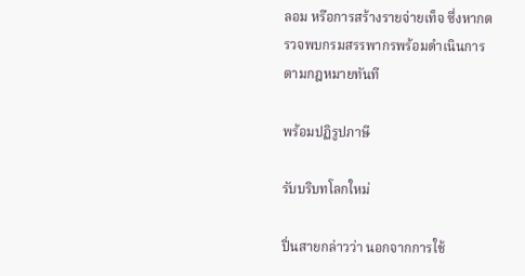ลอม หรือการสร้างรายจ่ายเท็จ ซึ่งหากตรวจพบกรมสรรพากรพร้อมดำเนินการตามกฎหมายทันที

พร้อมปฏิรูปภาษี

รับบริบทโลกใหม่

ปิ่นสายกล่าวว่า นอกจากการใช้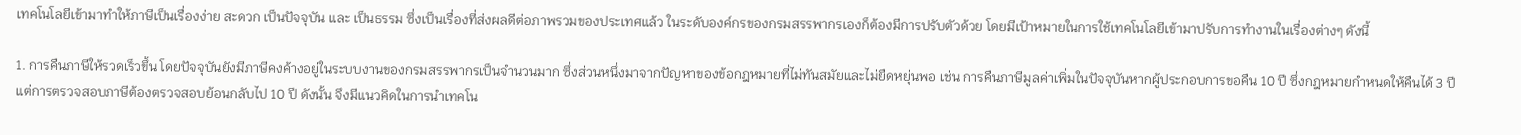เทคโนโลยีเข้ามาทำให้ภาษีเป็นเรื่องง่าย สะดวก เป็นปัจจุบัน และ เป็นธรรม ซึ่งเป็นเรื่องที่ส่งผลดีต่อภาพรวมของประเทศแล้ว ในระดับองค์กรของกรมสรรพากรเองก็ต้องมีการปรับตัวด้วย โดยมีเป้าหมายในการใช้เทคโนโลยีเข้ามาปรับการทำงานในเรื่องต่างๆ ดังนี้

1. การคืนภาษีให้รวดเร็วขึ้น โดยปัจจุบันยังมีภาษีคงค้างอยู่ในระบบงานของกรมสรรพากรเป็นจำนวนมาก ซึ่งส่วนหนึ่งมาจากปัญหาของข้อกฎหมายที่ไม่ทันสมัยและไม่ยืดหยุ่นพอ เช่น การคืนภาษีมูลค่าเพิ่มในปัจจุบันหากผู้ประกอบการขอคืน 10 ปี ซึ่งกฎหมายกำหนดให้คืนได้ 3 ปี แต่การตรวจสอบภาษีต้องตรวจสอบย้อนกลับไป 10 ปี ดังนั้น จึงมีแนวคิดในการนำเทคโน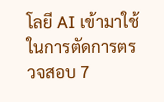โลยี AI เข้ามาใช้ ในการตัดการตรวจสอบ 7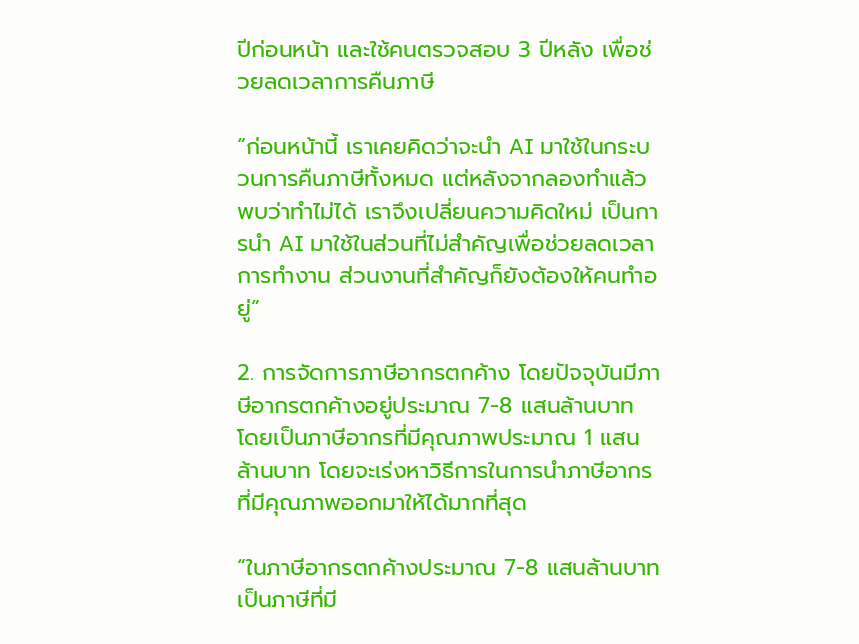ปีก่อนหน้า และใช้คนตรวจสอบ 3 ปีหลัง เพื่อช่วยลดเวลาการคืนภาษี

“ก่อนหน้านี้ เราเคยคิดว่าจะนำ AI มาใช้ในกระบวนการคืนภาษีทั้งหมด แต่หลังจากลองทำแล้วพบว่าทำไม่ได้ เราจึงเปลี่ยนความคิดใหม่ เป็นการนำ AI มาใช้ในส่วนที่ไม่สำคัญเพื่อช่วยลดเวลาการทำงาน ส่วนงานที่สำคัญก็ยังต้องให้คนทำอยู่”

2. การจัดการภาษีอากรตกค้าง โดยปัจจุบันมีภาษีอากรตกค้างอยู่ประมาณ 7-8 แสนล้านบาท โดยเป็นภาษีอากรที่มีคุณภาพประมาณ 1 แสนล้านบาท โดยจะเร่งหาวิธีการในการนำภาษีอากรที่มีคุณภาพออกมาให้ได้มากที่สุด

“ในภาษีอากรตกค้างประมาณ 7-8 แสนล้านบาท เป็นภาษีที่มี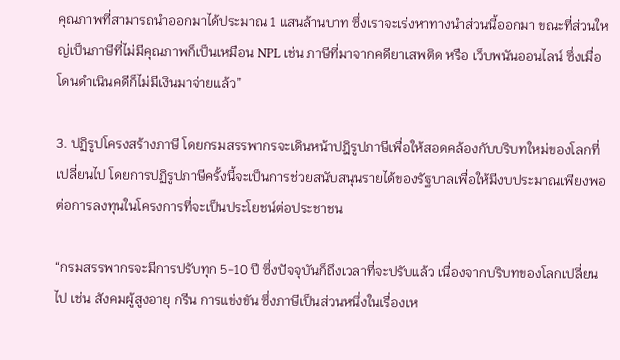คุณภาพที่สามารถนำออกมาได้ประมาณ 1 แสนล้านบาท ซึ่งเราจะเร่งหาทางนำส่วนนี้ออกมา ขณะที่ส่วนใหญ่เป็นภาษีที่ไม่มีคุณภาพก็เป็นเหมือน NPL เช่น ภาษีที่มาจากคดียาเสพติด หรือ เว็บพนันออนไลน์ ซึ่งเมื่อโดนดำเนินคดีก็ไม่มีเงินมาจ่ายแล้ว”

3. ปฏิรูปโครงสร้างภาษี โดยกรมสรรพากรจะเดินหน้าปฎิรูปภาษีเพื่อให้สอดคล้องกับบริบทใหม่ของโลกที่เปลี่ยนไป โดยการปฏิรูปภาษีครั้งนี้จะเป็นการช่วยสนับสนุนรายได้ของรัฐบาลเพื่อให้มีงบประมาณเพียงพอต่อการลงทุนในโครงการที่จะเป็นประโยชน์ต่อประชาชน

“กรมสรรพากรจะมีการปรับทุก 5-10 ปี ซึ่งปัจจุบันก็ถึงเวลาที่จะปรับแล้ว เนื่องจากบริบทของโลกเปลี่ยนไป เช่น สังคมผู้สูงอายุ กรีน การแข่งขัน ซึ่งภาษีเป็นส่วนหนึ่งในเรื่องเห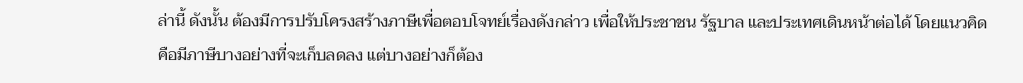ล่านี้ ดังนั้น ต้องมีการปรับโครงสร้างภาษีเพื่อตอบโจทย์เรื่องดังกล่าว เพื่อให้ประชาชน รัฐบาล และประเทศเดินหน้าต่อได้ โดยแนวคิดคือมีภาษีบางอย่างที่จะเก็บลดลง แต่บางอย่างก็ต้อง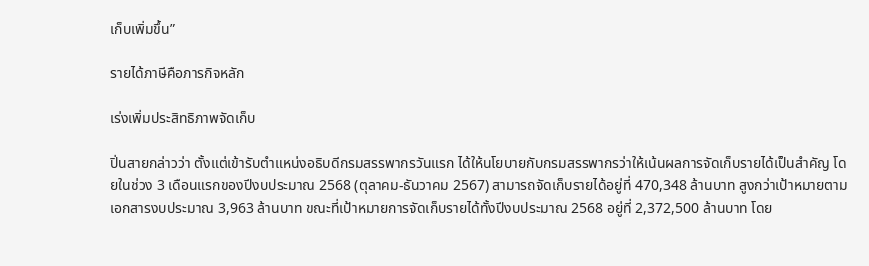เก็บเพิ่มขึ้น”

รายได้ภาษีคือภารกิจหลัก

เร่งเพิ่มประสิทธิภาพจัดเก็บ

ปิ่นสายกล่าวว่า ตั้งแต่เข้ารับตำแหน่งอธิบดีกรมสรรพากรวันแรก ได้ให้นโยบายกับกรมสรรพากรว่าให้เน้นผลการจัดเก็บรายได้เป็นสำคัญ โดยในช่วง 3 เดือนแรกของปีงบประมาณ 2568 (ตุลาคม-ธันวาคม 2567) สามารถจัดเก็บรายได้อยู่ที่ 470,348 ล้านบาท สูงกว่าเป้าหมายตามเอกสารงบประมาณ 3,963 ล้านบาท ขณะที่เป้าหมายการจัดเก็บรายได้ทั้งปีงบประมาณ 2568 อยู่ที่ 2,372,500 ล้านบาท โดย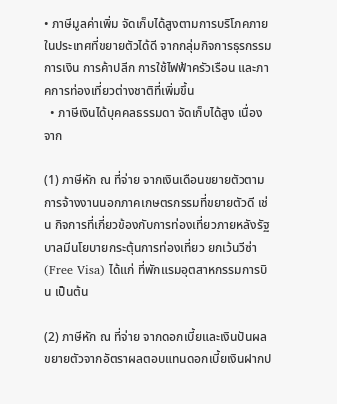• ภาษีมูลค่าเพิ่ม จัดเก็บได้สูงตามการบริโภคภายในประเทศที่ขยายตัวได้ดี จากกลุ่มกิจการธุรกรรมการเงิน การค้าปลีก การใช้ไฟฟ้าครัวเรือน และภาคการท่องเที่ยวต่างชาติที่เพิ่มขึ้น
  • ภาษีเงินได้บุคคลธรรมดา จัดเก็บได้สูง เนื่องจาก

(1) ภาษีหัก ณ ที่จ่าย จากเงินเดือนขยายตัวตามการจ้างงานนอกภาคเกษตรกรรมที่ขยายตัวดี เช่น กิจการที่เกี่ยวข้องกับการท่องเที่ยวภายหลังรัฐบาลมีนโยบายกระตุ้นการท่องเที่ยว ยกเว้นวีซ่า (Free Visa) ได้แก่ ที่พักแรมอุตสาหกรรมการบิน เป็นต้น

(2) ภาษีหัก ณ ที่จ่าย จากดอกเบี้ยและเงินปันผล ขยายตัวจากอัตราผลตอบแทนดอกเบี้ยเงินฝากป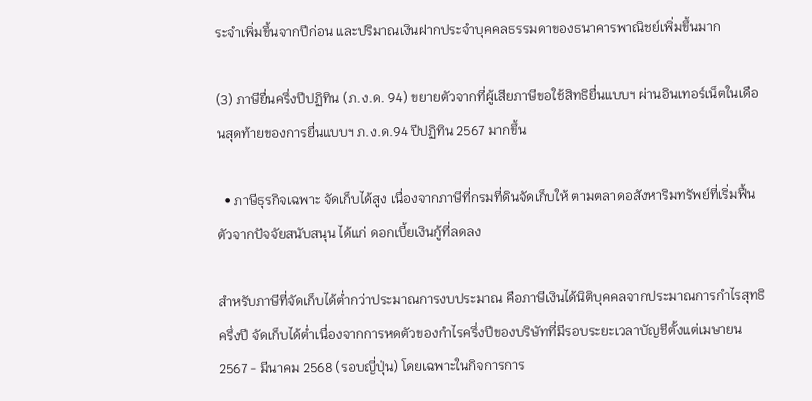ระจำเพิ่มขึ้นจากปีก่อน และปริมาณเงินฝากประจำบุคคลธรรมดาของธนาคารพาณิชย์เพิ่มขึ้นมาก

(3) ภาษียื่นครึ่งปีปฏิทิน (ภ.ง.ด. 94) ขยายตัวจากที่ผู้เสียภาษีขอใช้สิทธิยื่นแบบฯ ผ่านอินเทอร์เน็ตในเดือนสุดท้ายของการยื่นแบบฯ ภ.ง.ด.94 ปีปฏิทิน 2567 มากขึ้น

  • ภาษีธุรกิจเฉพาะ จัดเก็บได้สูง เนื่องจากภาษีที่กรมที่ดินจัดเก็บให้ ตามตลาดอสังหาริมทรัพย์ที่เริ่มฟื้นตัวจากปัจจัยสนับสนุน ได้แก่ ดอกเบี้ยเงินกู้ที่ลดลง

สำหรับภาษีที่จัดเก็บได้ต่ำกว่าประมาณการงบประมาณ คือภาษีเงินได้นิติบุคคลจากประมาณการกำไรสุทธิครึ่งปี จัดเก็บได้ต่ำเนื่องจากการหดตัวของกำไรครึ่งปีของบริษัทที่มีรอบระยะเวลาบัญชีตั้งแต่เมษายน 2567 - มีนาคม 2568 (รอบญี่ปุ่น) โดยเฉพาะในกิจการการ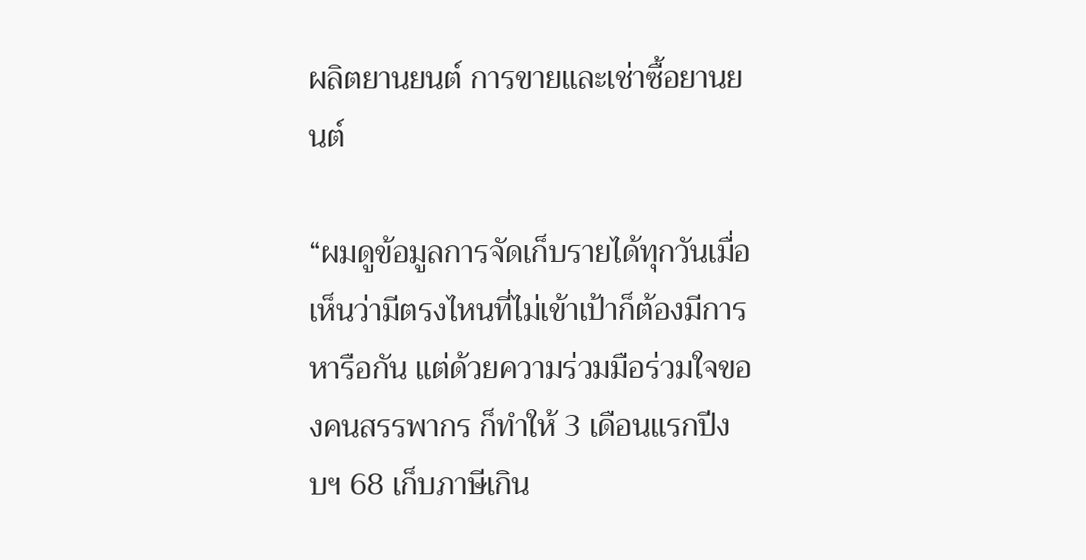ผลิตยานยนต์ การขายและเช่าซื้อยานยนต์

“ผมดูข้อมูลการจัดเก็บรายได้ทุกวันเมื่อเห็นว่ามีตรงไหนที่ไม่เข้าเป้าก็ต้องมีการหารือกัน แต่ด้วยความร่วมมือร่วมใจของคนสรรพากร ก็ทำให้ 3 เดือนแรกปีงบฯ 68 เก็บภาษีเกิน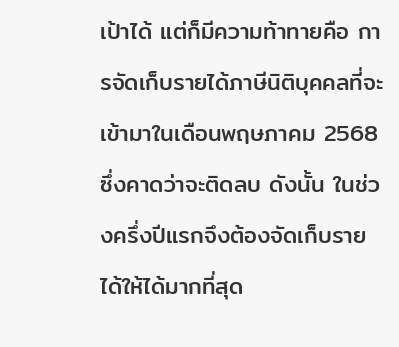เป้าได้ แต่ก็มีความท้าทายคือ การจัดเก็บรายได้ภาษีนิติบุคคลที่จะเข้ามาในเดือนพฤษภาคม 2568 ซึ่งคาดว่าจะติดลบ ดังนั้น ในช่วงครึ่งปีแรกจึงต้องจัดเก็บรายได้ให้ได้มากที่สุด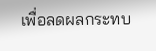เพื่อลดผลกระทบ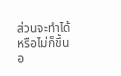ส่วนจะทำได้หรือไม่ก็ขึ้นอ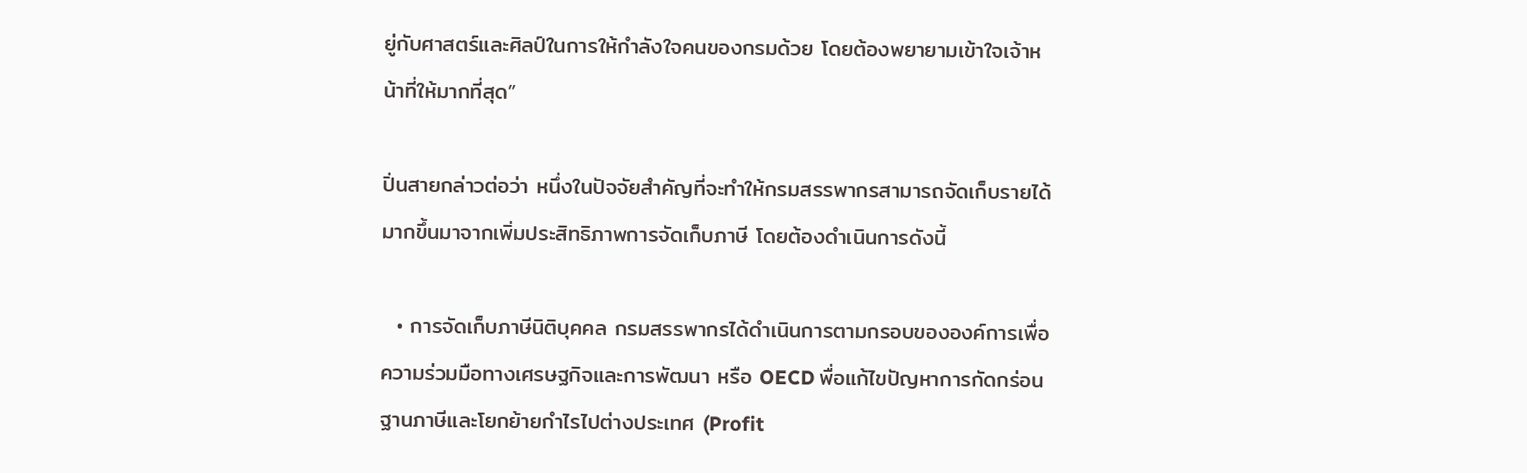ยู่กับศาสตร์และศิลป์ในการให้กำลังใจคนของกรมด้วย โดยต้องพยายามเข้าใจเจ้าหน้าที่ให้มากที่สุด”

ปิ่นสายกล่าวต่อว่า หนึ่งในปัจจัยสำคัญที่จะทำให้กรมสรรพากรสามารถจัดเก็บรายได้มากขึ้นมาจากเพิ่มประสิทธิภาพการจัดเก็บภาษี โดยต้องดำเนินการดังนี้

  • การจัดเก็บภาษีนิติบุคคล กรมสรรพากรได้ดำเนินการตามกรอบขององค์การเพื่อความร่วมมือทางเศรษฐกิจและการพัฒนา หรือ OECD พื่อแก้ไขปัญหาการกัดกร่อนฐานภาษีและโยกย้ายกำไรไปต่างประเทศ (Profit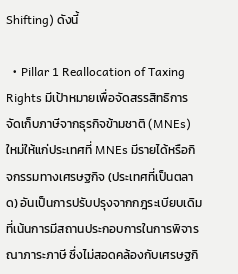Shifting) ดังนี้

  • Pillar 1 Reallocation of Taxing Rights มีเป้าหมายเพื่อจัดสรรสิทธิการจัดเก็บภาษีจากธุรกิจข้ามชาติ (MNEs) ใหม่ให้แก่ประเทศที่ MNEs มีรายได้หรือกิจกรรมทางเศรษฐกิจ (ประเทศที่เป็นตลาด) อันเป็นการปรับปรุงจากกฎระเบียบเดิมที่เน้นการมีสถานประกอบการในการพิจารณาภาระภาษี ซึ่งไม่สอดคล้องกับเศรษฐกิ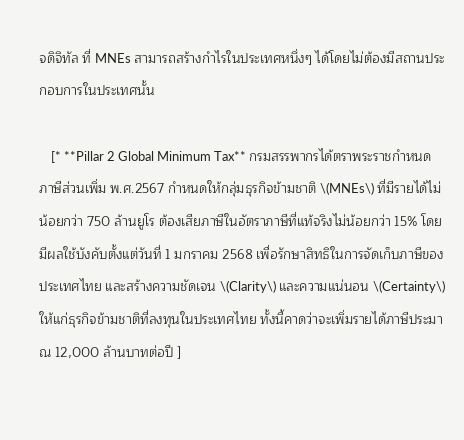จดิจิทัล ที่ MNEs สามารถสร้างกำไรในประเทศหนึ่งๆ ได้โดยไม่ต้องมีสถานประกอบการในประเทศนั้น

    [* **Pillar 2 Global Minimum Tax** กรมสรรพากรได้ตราพระราชกำหนดภาษีส่วนเพิ่ม พ.ศ.2567 กำหนดให้กลุ่มธุรกิจข้ามชาติ \(MNEs\) ที่มีรายได้ไม่น้อยกว่า 750 ล้านยูโร ต้องเสียภาษีในอัตราภาษีที่แท้จริงไม่น้อยกว่า 15% โดยมีผลใช้บังคับตั้งแต่วันที่ 1 มกราคม 2568 เพื่อรักษาสิทธิในการจัดเก็บภาษีของประเทศไทย และสร้างความชัดเจน \(Clarity\) และความแน่นอน \(Certainty\) ให้แก่ธุรกิจข้ามชาติที่ลงทุนในประเทศไทย ทั้งนี้คาดว่าจะเพิ่มรายได้ภาษีประมาณ 12,000 ล้านบาทต่อปี ]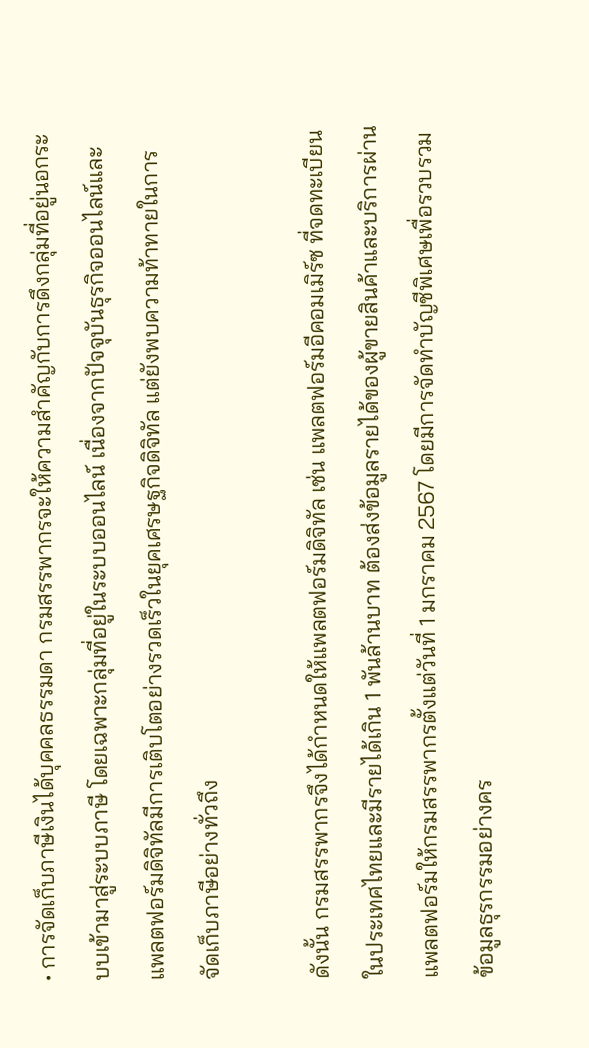• การจัดเก็บภาษีเงินได้บุคคลธรรมดา กรมสรรพากรจะให้ความสำคัญกับการดึงกลุ่มที่อยู่นอกระบบเข้ามาสู่ระบบภาษี โดยเฉพาะกลุ่มที่อยู่ในระบบออนไลน์ เนื่องจากปัจจุบันธุรกิจออนไลน์และแพลตฟอร์มดิจิทัลมีการเติบโตอย่างรวดเร็วในยุคเศรษฐกิจดิจิทัล แต่ยังพบความท้าทายในการจัดเก็บภาษีอย่างทั่วถึง

ดังนั้น กรมสรรพากรจึงได้กำหนดให้แพลตฟอร์มดิจิทัล เช่น แพลตฟอร์มอีคอมเมิร์ซ ที่จดทะเบียนในประเทศไทยและมีรายได้เกิน 1 พันล้านบาท ต้องส่งข้อมูลรายได้ของผู้ขายสินค้าและบริการผ่านแพลตฟอร์มให้กรมสรรพากรตั้งแต่วันที่ 1 มกราคม 2567 โดยมีการจัดทำบัญชีพิเศษเพื่อรวบรวมข้อมูลธุรกรรมอย่างคร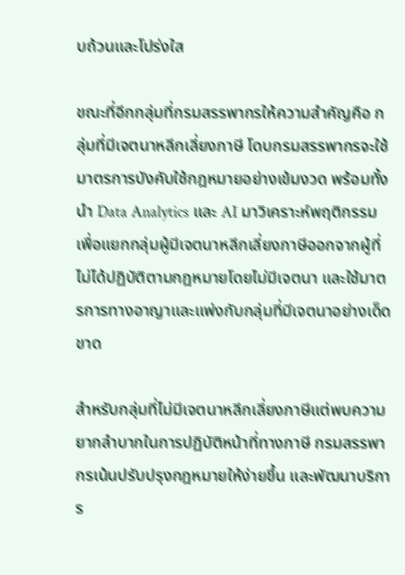บถ้วนและโปร่งใส

ขณะที่อีกกลุ่มที่กรมสรรพากรให้ความสำคัญคือ กลุ่มที่มีเจตนาหลีกเลี่ยงภาษี โดบกรมสรรพากรจะใช้มาตรการบังคับใช้กฎหมายอย่างเข้มงวด พร้อมทั้งนำ Data Analytics และ AI มาวิเคราะห์พฤติกรรม เพื่อแยกกลุ่มผู้มีเจตนาหลีกเลี่ยงภาษีออกจากผู้ที่ไม่ได้ปฏิบัติตามกฎหมายโดยไม่มีเจตนา และใช้มาตรการทางอาญาและแพ่งกับกลุ่มที่มีเจตนาอย่างเด็ดขาด

สำหรับกลุ่มที่ไม่มีเจตนาหลีกเลี่ยงภาษีแต่พบความยากลำบากในการปฏิบัติหน้าที่ทางภาษี กรมสรรพากรเน้นปรับปรุงกฎหมายให้ง่ายขึ้น และพัฒนาบริการ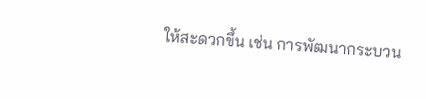ให้สะดวกขึ้น เช่น การพัฒนากระบวน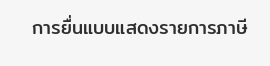การยื่นแบบแสดงรายการภาษี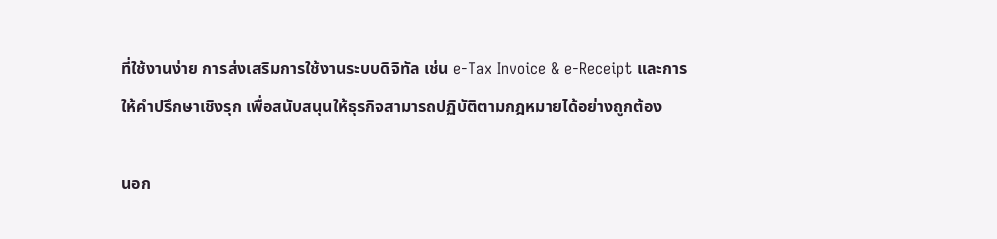ที่ใช้งานง่าย การส่งเสริมการใช้งานระบบดิจิทัล เช่น e-Tax Invoice & e-Receipt และการให้คำปรึกษาเชิงรุก เพื่อสนับสนุนให้ธุรกิจสามารถปฏิบัติตามกฎหมายได้อย่างถูกต้อง

นอก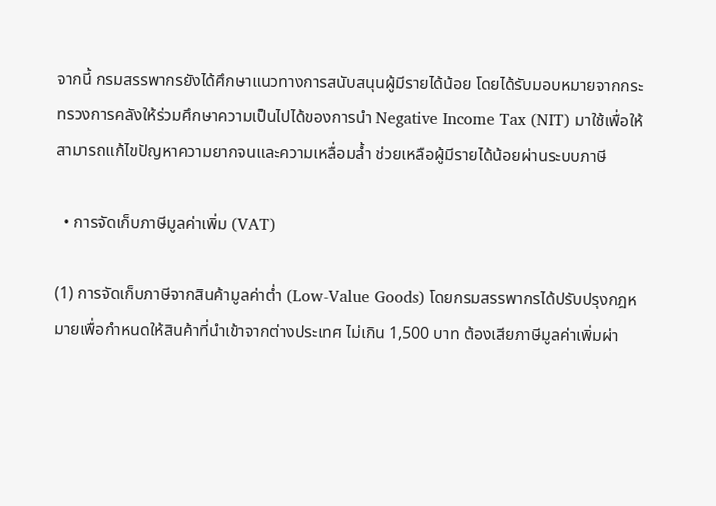จากนี้ กรมสรรพากรยังได้ศึกษาแนวทางการสนับสนุนผู้มีรายได้น้อย โดยได้รับมอบหมายจากกระทรวงการคลังให้ร่วมศึกษาความเป็นไปได้ของการนำ Negative Income Tax (NIT) มาใช้เพื่อให้สามารถแก้ไขปัญหาความยากจนและความเหลื่อมล้ำ ช่วยเหลือผู้มีรายได้น้อยผ่านระบบภาษี

  • การจัดเก็บภาษีมูลค่าเพิ่ม (VAT)

(1) การจัดเก็บภาษีจากสินค้ามูลค่าต่ำ (Low-Value Goods) โดยกรมสรรพากรได้ปรับปรุงกฎหมายเพื่อกำหนดให้สินค้าที่นำเข้าจากต่างประเทศ ไม่เกิน 1,500 บาท ต้องเสียภาษีมูลค่าเพิ่มผ่า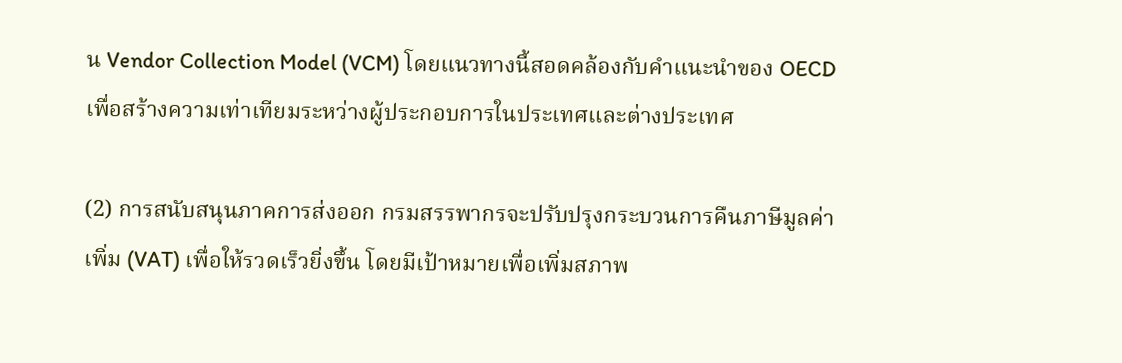น Vendor Collection Model (VCM) โดยแนวทางนี้สอดคล้องกับคำแนะนำของ OECD เพื่อสร้างความเท่าเทียมระหว่างผู้ประกอบการในประเทศและต่างประเทศ

(2) การสนับสนุนภาคการส่งออก กรมสรรพากรจะปรับปรุงกระบวนการคืนภาษีมูลค่าเพิ่ม (VAT) เพื่อให้รวดเร็วยิ่งขึ้น โดยมีเป้าหมายเพื่อเพิ่มสภาพ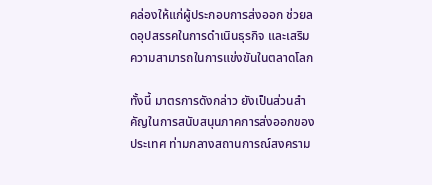คล่องให้แก่ผู้ประกอบการส่งออก ช่วยลดอุปสรรคในการดำเนินธุรกิจ และเสริมความสามารถในการแข่งขันในตลาดโลก

ทั้งนี้ มาตรการดังกล่าว ยังเป็นส่วนสำคัญในการสนับสนุนภาคการส่งออกของประเทศ ท่ามกลางสถานการณ์สงคราม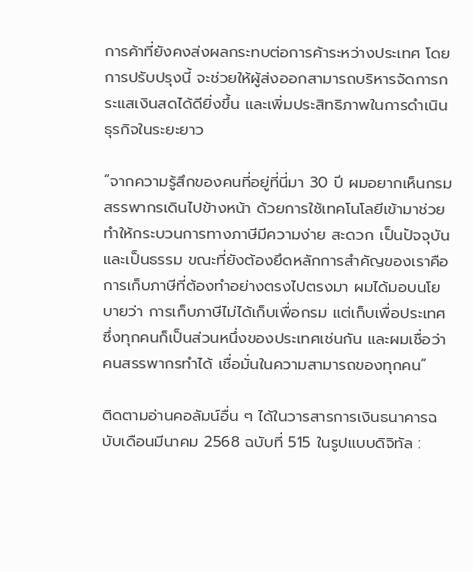การค้าที่ยังคงส่งผลกระทบต่อการค้าระหว่างประเทศ โดยการปรับปรุงนี้ จะช่วยให้ผู้ส่งออกสามารถบริหารจัดการกระแสเงินสดได้ดียิ่งขึ้น และเพิ่มประสิทธิภาพในการดำเนินธุรกิจในระยะยาว

“จากความรู้สึกของคนที่อยู่ที่นี่มา 30 ปี ผมอยากเห็นกรมสรรพากรเดินไปข้างหน้า ด้วยการใช้เทคโนโลยีเข้ามาช่วย ทำให้กระบวนการทางภาษีมีความง่าย สะดวก เป็นปัจจุบัน และเป็นธรรม ขณะที่ยังต้องยึดหลักการสำคัญของเราคือการเก็บภาษีที่ต้องทำอย่างตรงไปตรงมา ผมได้มอบนโยบายว่า การเก็บภาษีไม่ได้เก็บเพื่อกรม แต่เก็บเพื่อประเทศ ซึ่งทุกคนก็เป็นส่วนหนึ่งของประเทศเช่นกัน และผมเชื่อว่าคนสรรพากรทำได้ เชื่อมั่นในความสามารถของทุกคน”

ติดตามอ่านคอลัมน์อื่น ๆ ได้ในวารสารการเงินธนาคารฉบับเดือนมีนาคม 2568 ฉบับที่ 515 ในรูปแบบดิจิทัล :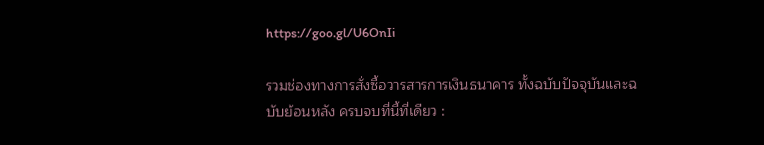https://goo.gl/U6OnIi

รวมช่องทางการสั่งซื้อวารสารการเงินธนาคาร ทั้งฉบับปัจจุบันและฉบับย้อนหลัง ครบจบที่นี้ที่เดียว :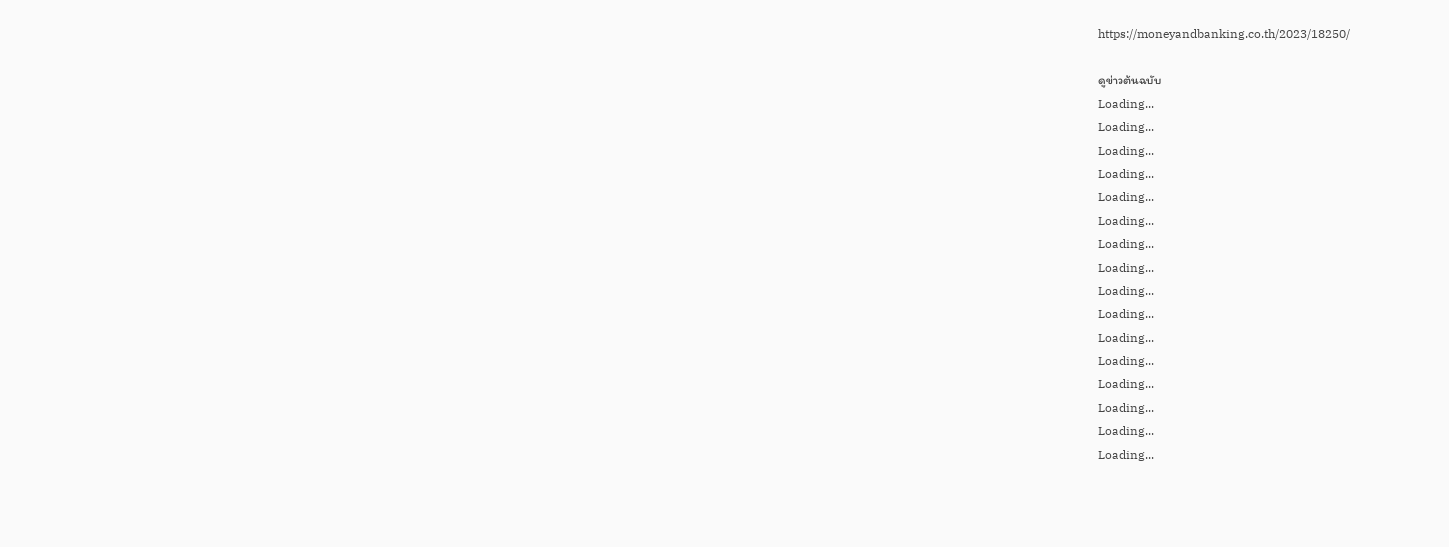https://moneyandbanking.co.th/2023/18250/

ดูข่าวต้นฉบับ
Loading...
Loading...
Loading...
Loading...
Loading...
Loading...
Loading...
Loading...
Loading...
Loading...
Loading...
Loading...
Loading...
Loading...
Loading...
Loading...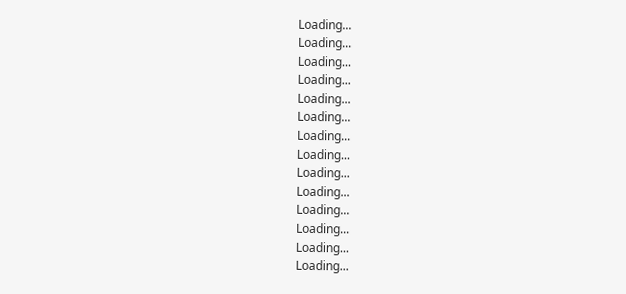Loading...
Loading...
Loading...
Loading...
Loading...
Loading...
Loading...
Loading...
Loading...
Loading...
Loading...
Loading...
Loading...
Loading...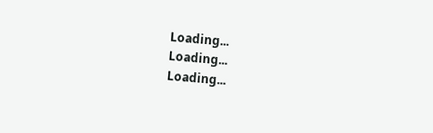Loading...
Loading...
Loading...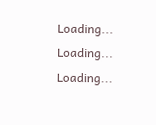Loading...
Loading...
Loading...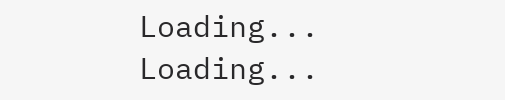Loading...
Loading...